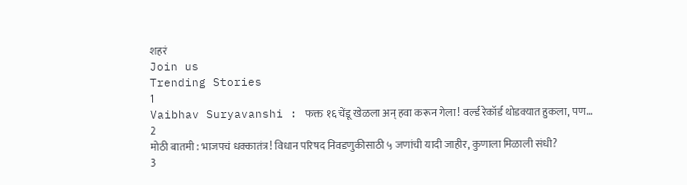शहरं
Join us
Trending Stories
1
Vaibhav Suryavanshi : फक्त १६ चेंडू खेळला अन् हवा करून गेला! वर्ल्ड रेकॉर्ड थोडक्यात हुकला, पण...
2
मोठी बातमी : भाजपचं धक्कातंत्र! विधान परिषद निवडणुकीसाठी ५ जणांची यादी जाहीर, कुणाला मिळाली संधी?
3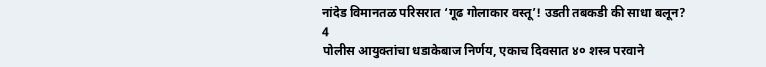नांदेड विमानतळ परिसरात ‘गूढ गोलाकार वस्तू’! उडती तबकडी की साधा बलून?
4
पोलीस आयुक्तांचा धडाकेबाज निर्णय, एकाच दिवसात ४० शस्त्र परवाने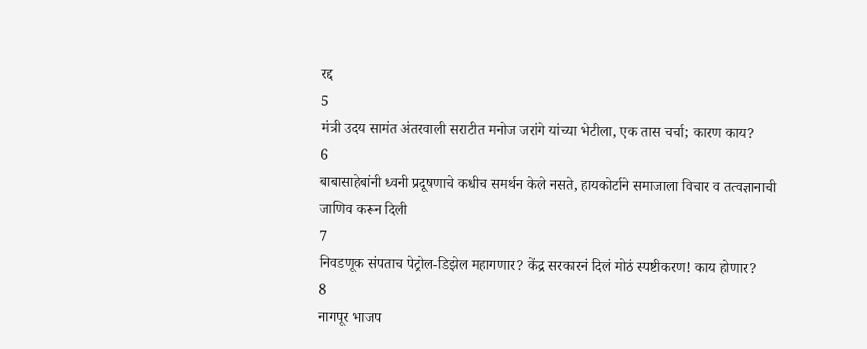रद्द
5
मंत्री उदय सामंत अंतरवाली सराटीत मनोज जरांगे यांच्या भेटीला, एक तास चर्चा; कारण काय?
6
बाबासाहेबांनी ध्वनी प्रदूषणाचे कधीच समर्थन केले नसते, हायकोर्टाने समाजाला विचार व तत्वज्ञानाची जाणिव करून दिली
7
निवडणूक संपताच पेट्रोल-डिझेल महागणार? केंद्र सरकारनं दिलं मोठं स्पष्टीकरण! काय होणार?
8
नागपूर भाजप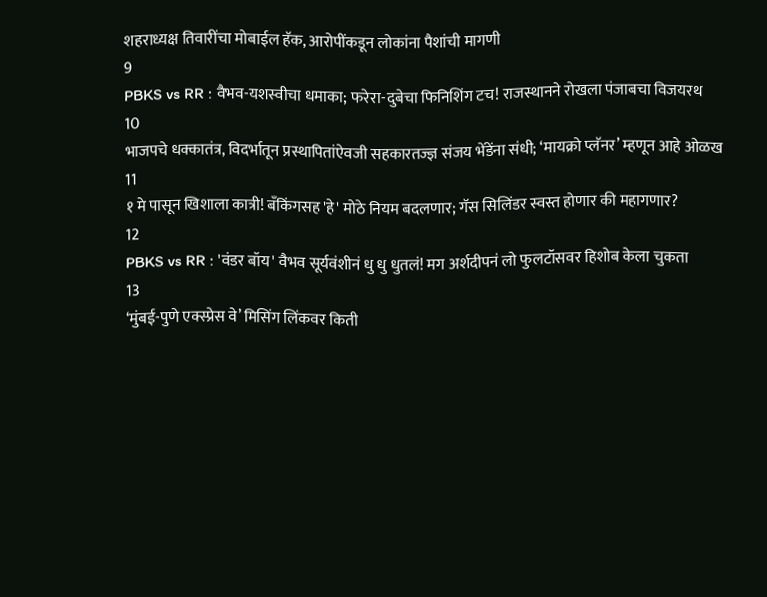शहराध्यक्ष तिवारींचा मोबाईल हॅक, आरोपींकडून लोकांना पैशांची मागणी
9
PBKS vs RR : वैभव-यशस्वीचा धमाका; फरेरा-दुबेचा फिनिशिंग टच! राजस्थानने रोखला पंजाबचा विजयरथ
10
भाजपचे धक्कातंत्र, विदर्भातून प्रस्थापितांऐवजी सहकारतज्ज्ञ संजय भेंडेंना संधी; ‘मायक्रो प्लॅनर’ म्हणून आहे ओळख
11
१ मे पासून खिशाला कात्री! बँकिंगसह 'हे' मोठे नियम बदलणार; गॅस सिलिंडर स्वस्त होणार की महागणार?
12
PBKS vs RR : 'वंडर बॉय' वैभव सूर्यवंशीनं धु धु धुतलं! मग अर्शदीपनं लो फुलटॉसवर हिशोब केला चुकता
13
‘मुंबई-पुणे एक्स्प्रेस वे’ मिसिंग लिंकवर किती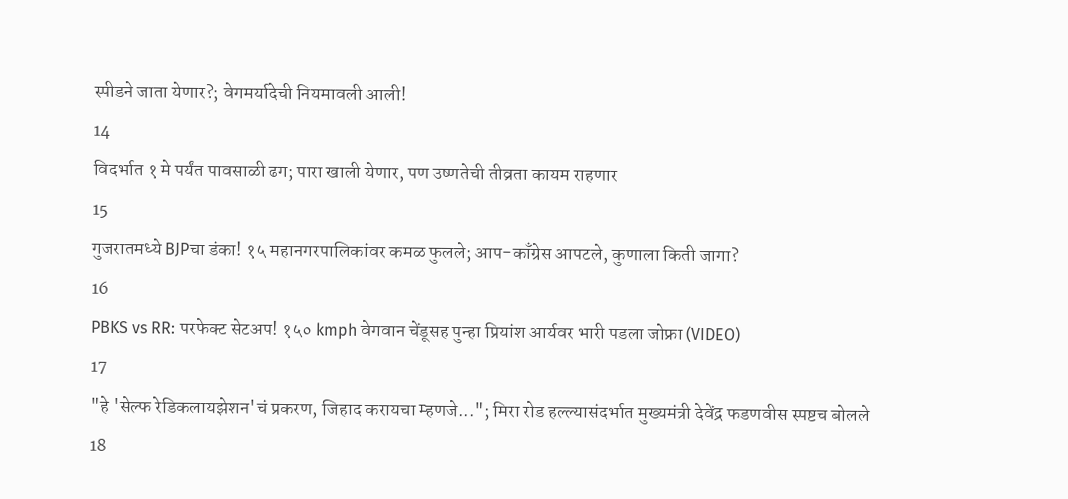स्पीडने जाता येणार?; वेगमर्यादेची नियमावली आली!
14
विदर्भात १ मे पर्यंत पावसाळी ढग; पारा खाली येणार, पण उष्णतेची तीव्रता कायम राहणार
15
गुजरातमध्ये BJPचा डंका! १५ महानगरपालिकांवर कमळ फुलले; आप-काँग्रेस आपटले, कुणाला किती जागा?
16
PBKS vs RR: परफेक्ट सेटअप! १५० kmph वेगवान चेंडूसह पुन्हा प्रियांश आर्यवर भारी पडला जोफ्रा (VIDEO)
17
"हे 'सेल्फ रेडिकलायझेशन'चं प्रकरण, जिहाद करायचा म्हणजे..."; मिरा रोड हल्ल्यासंदर्भात मुख्यमंत्री देवेंद्र फडणवीस स्पष्टच बोलले
18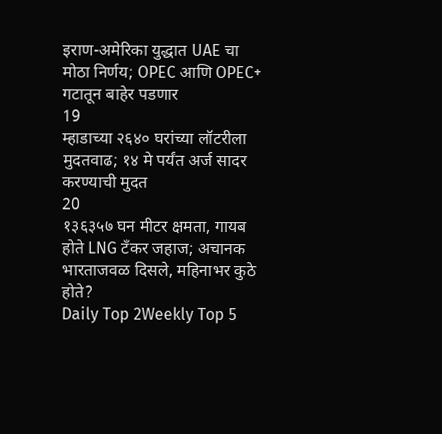इराण-अमेरिका युद्धात UAE चा मोठा निर्णय; OPEC आणि OPEC+ गटातून बाहेर पडणार
19
म्हाडाच्या २६४० घरांच्या लॉटरीला मुदतवाढ; १४ मे पर्यंत अर्ज सादर करण्याची मुदत
20
१३६३५७ घन मीटर क्षमता, गायब होते LNG टँकर जहाज; अचानक भारताजवळ दिसले, महिनाभर कुठे होते?
Daily Top 2Weekly Top 5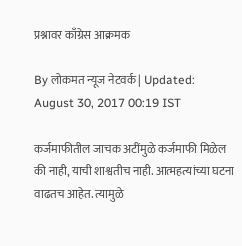प्रश्नावर काँग्रेस आक्रमक

By लोकमत न्यूज नेटवर्क | Updated: August 30, 2017 00:19 IST

कर्जमाफीतील जाचक अटींमुळे कर्जमाफी मिळेल की नाही, याची शाश्वतीच नाही. आत्महत्यांच्या घटना वाढतच आहेत. त्यामुळे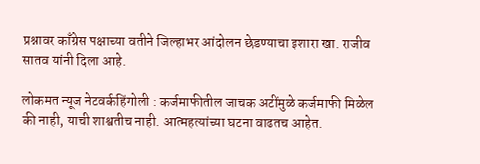प्रश्नावर काँग्रेस पक्षाच्या वतीने जिल्हाभर आंदोलन छेडण्याचा इशारा खा. राजीव सातव यांनी दिला आहे.

लोकमत न्यूज नेटवर्कहिंगोली : कर्जमाफीतील जाचक अटींमुळे कर्जमाफी मिळेल की नाही, याची शाश्वतीच नाही. आत्महत्यांच्या घटना वाढतच आहेत.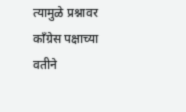त्यामुळे प्रश्नावर काँग्रेस पक्षाच्या वतीने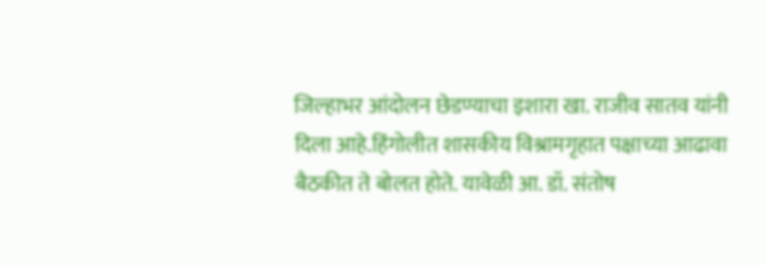जिल्हाभर आंदोलन छेडण्याचा इशारा खा. राजीव सातव यांनी दिला आहे.हिंगोलीत शासकीय विश्रामगृहात पक्षाच्या आढावा बैठकीत ते बोलत होते. यावेळी आ. डॉ. संतोष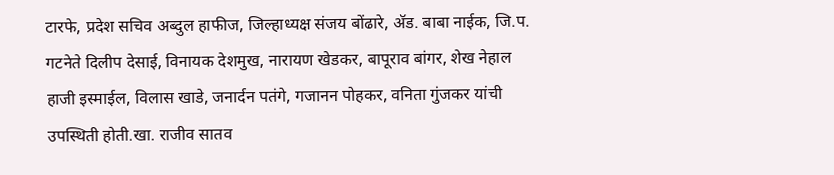टारफे, प्रदेश सचिव अब्दुल हाफीज, जिल्हाध्यक्ष संजय बोंढारे, अ‍ॅड. बाबा नाईक, जि.प. गटनेते दिलीप देसाई, विनायक देशमुख, नारायण खेडकर, बापूराव बांगर, शेख नेहाल हाजी इस्माईल, विलास खाडे, जनार्दन पतंगे, गजानन पोहकर, वनिता गुंजकर यांची उपस्थिती होती.खा. राजीव सातव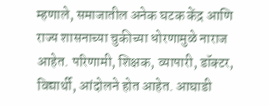म्हणाले, समाजातील अनेक घटक केंद्र आणि राज्य शासनाच्या चुकीच्या धोरणामुळे नाराज आहेत. परिणामी, शिक्षक, व्यापारी, डॉक्टर, विद्यार्थी, आंदोलने होत आहेत. आघाडी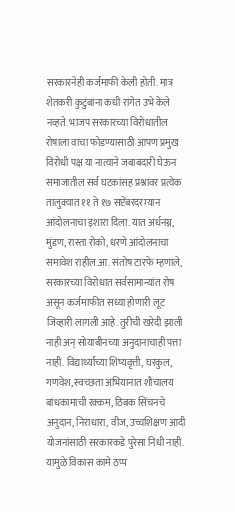सरकारनेही कर्जमाफी केली होती. मात्र शेतकरी कुटुंबांना कधी रांगेत उभे केले नव्हते. भाजप सरकारच्या विरोधातील रोषाला वाचा फोडण्यासाठी आपण प्रमुख विरोधी पक्ष या नात्याने जबाबदारी घेऊन समाजातील सर्व घटकांसह प्रश्नावर प्रत्येक तालुक्यात ११ ते १७ सप्टेंबरदरम्यान आंदोलनाचा इशारा दिला. यात अर्धनग्न, मुंडण, रास्ता रोको, धरणे आंदोलनाचा समावेश राहील.आ. संतोष टारफे म्हणाले, सरकारच्या विरोधात सर्वसामान्यांत रोष असून कर्जमाफीत सध्या होणारी लूट जिव्हारी लागली आहे. तुरीची खरेदी झाली नाही अन् सोयाबीनच्या अनुदानाचाही पत्ता नाही. विद्यार्थ्यांच्या शिष्यवृत्ती, घरकुल, गणवेश, स्वच्छता अभियानात शौचालय बांधकामाची रक्कम, ठिबक सिंचनचे अनुदान, निराधारा, वीज, उच्चशिक्षण आदी योजनांसाठी सरकारकडे पुरेसा निधी नाही. यामुळे विकास कामे ठप्प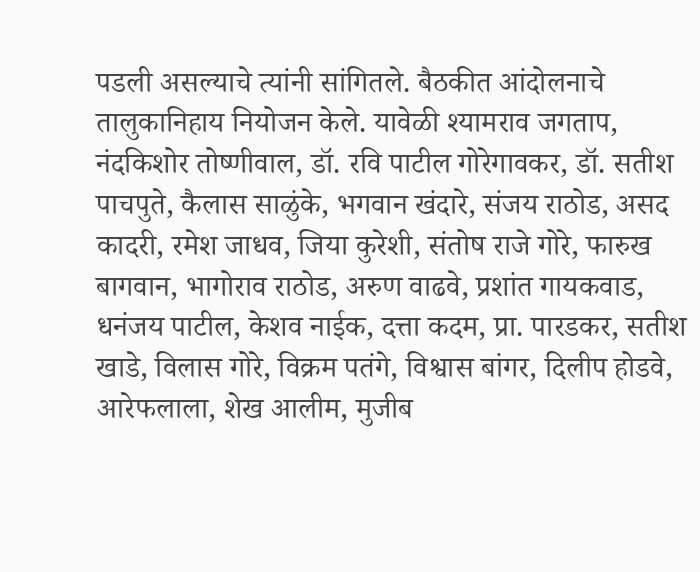पडली असल्याचे त्यांनी सांगितले. बैठकीत आंदोलनाचे तालुकानिहाय नियोजन केले. यावेळी श्यामराव जगताप, नंदकिशोर तोष्णीवाल, डॉ. रवि पाटील गोरेगावकर, डॉ. सतीश पाचपुते, कैलास साळुंके, भगवान खंदारे, संजय राठोड, असद कादरी, रमेश जाधव, जिया कुरेशी, संतोष राजे गोरे, फारुख बागवान, भागोराव राठोड, अरुण वाढवे, प्रशांत गायकवाड, धनंजय पाटील, केशव नाईक, दत्ता कदम, प्रा. पारडकर, सतीश खाडे, विलास गोरे, विक्रम पतंगे, विश्वास बांगर, दिलीप होडवे, आरेफलाला, शेख आलीम, मुजीब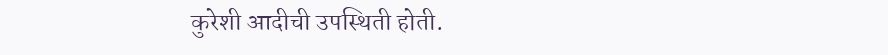कुरेशी आदीची उपस्थिती होती.